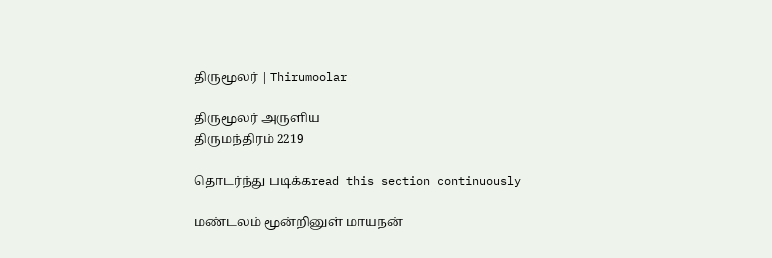திருமூலர் | Thirumoolar

திருமூலர் அருளிய
திருமந்திரம் 2219

தொடர்ந்து படிக்கread this section continuously

மண்டலம் மூன்றினுள் மாயநன்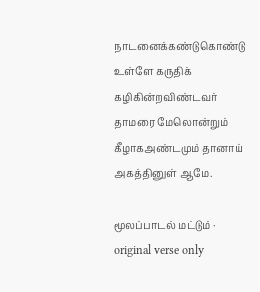நாடனைக்கண்டுகொண்டு உள்ளே கருதிக் கழிகின்றவிண்டவர் தாமரை மேலொன்றும் கீழாகஅண்டமும் தானாய் அகத்தினுள் ஆமே.

மூலப்பாடல் மட்டும் · original verse only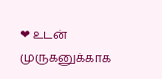❤ உடன் முருகனுக்காக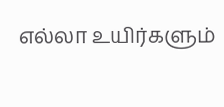எல்லா உயிர்களும்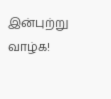இன்புற்று வாழ்க!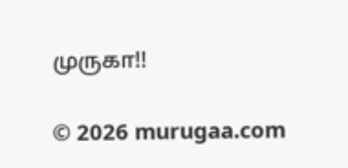முருகா!!

© 2026 murugaa.com